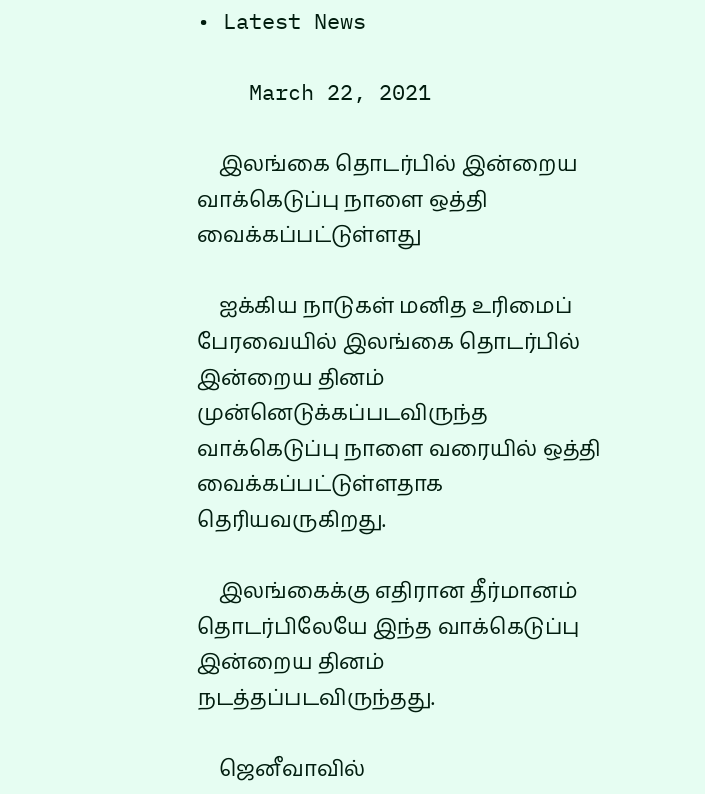• Latest News

    March 22, 2021

    இலங்கை தொடர்பில் இன்றைய வாக்கெடுப்பு நாளை ஒத்தி வைக்கப்பட்டுள்ளது

    ஐக்கிய நாடுகள் மனித உரிமைப் பேரவையில் இலங்கை தொடர்பில் இன்றைய தினம் முன்னெடுக்கப்படவிருந்த வாக்கெடுப்பு நாளை வரையில் ஒத்தி வைக்கப்பட்டுள்ளதாக தெரியவருகிறது.

    இலங்கைக்கு எதிரான தீர்மானம் தொடர்பிலேயே இந்த வாக்கெடுப்பு இன்றைய தினம் நடத்தப்படவிருந்தது.

    ஜெனீவாவில்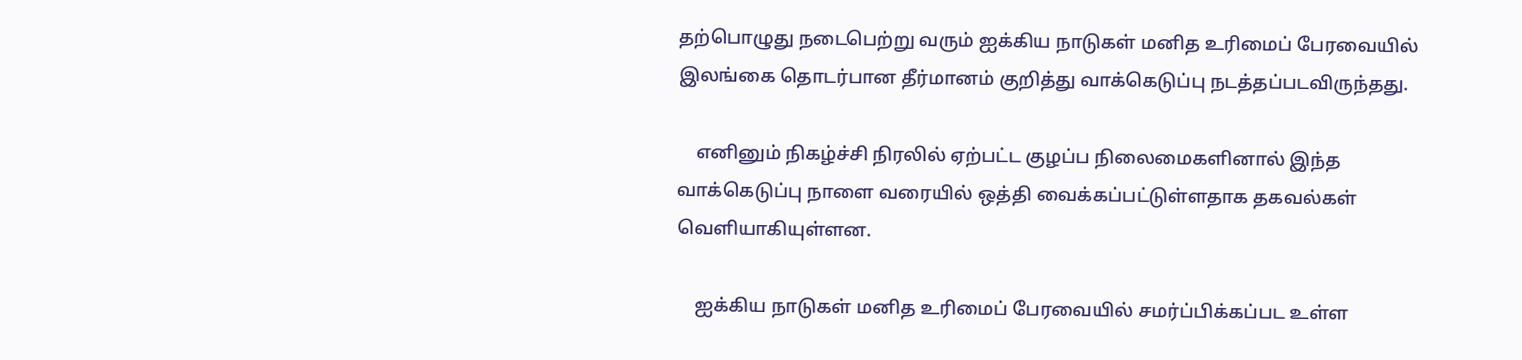தற்பொழுது நடைபெற்று வரும் ஐக்கிய நாடுகள் மனித உரிமைப் பேரவையில் இலங்கை தொடர்பான தீர்மானம் குறித்து வாக்கெடுப்பு நடத்தப்படவிருந்தது.

    எனினும் நிகழ்ச்சி நிரலில் ஏற்பட்ட குழப்ப நிலைமைகளினால் இந்த வாக்கெடுப்பு நாளை வரையில் ஒத்தி வைக்கப்பட்டுள்ளதாக தகவல்கள் வெளியாகியுள்ளன.

    ஐக்கிய நாடுகள் மனித உரிமைப் பேரவையில் சமர்ப்பிக்கப்பட உள்ள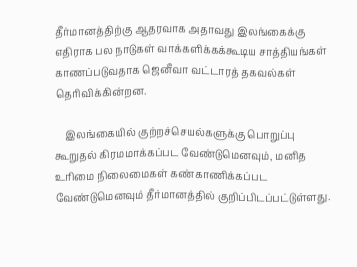தீர்மானத்திற்கு ஆதரவாக அதாவது இலங்கைக்கு எதிராக பல நாடுகள் வாக்களிக்கக்கூடிய சாத்தியங்கள் காணப்படுவதாக ஜெனீவா வட்டாரத் தகவல்கள் தெரிவிக்கின்றன.

    இலங்கையில் குற்றச்செயல்களுக்கு பொறுப்பு கூறுதல் கிரமமாக்கப்பட வேண்டுமெனவும், மனித உரிமை நிலைமைகள் கண்காணிக்கப்பட வேண்டுமெனவும் தீர்மானத்தில் குறிப்பிடப்பட்டுள்ளது.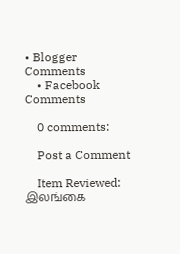• Blogger Comments
    • Facebook Comments

    0 comments:

    Post a Comment

    Item Reviewed: இலங்கை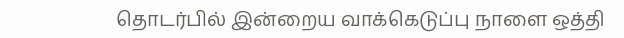தொடர்பில் இன்றைய வாக்கெடுப்பு நாளை ஒத்தி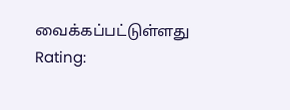வைக்கப்பட்டுள்ளது Rating: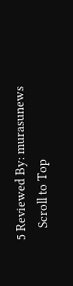5 Reviewed By: murasunews
    Scroll to Top